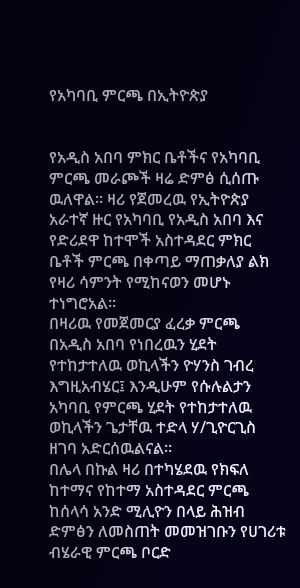የአካባቢ ምርጫ በኢትዮጵያ


የአዲስ አበባ ምክር ቤቶችና የአካባቢ ምርጫ መራጮች ዛሬ ድምፅ ሲሰጡ ዉለዋል። ዛሪ የጀመረዉ የኢትዮጵያ አራተኛ ዙር የአካባቢ የአዲስ አበባ እና የድሪደዋ ከተሞች አስተዳደር ምክር ቤቶች ምርጫ በቀጣይ ማጠቃለያ ልክ የዛሪ ሳምንት የሚከናወን መሆኑ ተነግሮአል።
በዛሪዉ የመጀመርያ ፈረቃ ምርጫ በአዲስ አበባ የነበረዉን ሂደት የተከታተለዉ ወኪላችን ዮሃንስ ገብረ እግዚአብሄር፤ እንዲሁም የሱሉልታን አካባቢ የምርጫ ሂደት የተከታተለዉ ወኪላችን ጌታቸዉ ተድላ ሃ/ጊዮርጊስ ዘገባ አድርሰዉልናል።
በሌላ በኩል ዛሪ በተካሄደዉ የክፍለ ከተማና የከተማ አስተዳደር ምርጫ ከሰላሳ አንድ ሚሊዮን በላይ ሕዝብ ድምፅን ለመስጠት መመዝገቡን የሀገሪቱ ብሄራዊ ምርጫ ቦርድ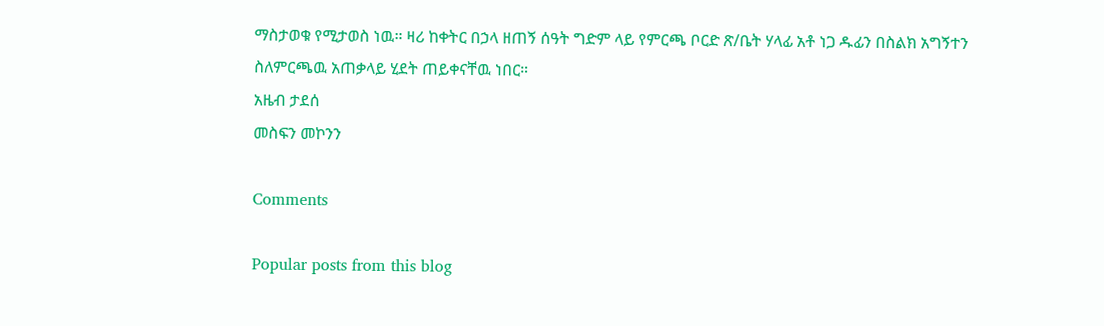ማስታወቁ የሚታወስ ነዉ። ዛሪ ከቀትር በኃላ ዘጠኝ ሰዓት ግድም ላይ የምርጫ ቦርድ ጽ/ቤት ሃላፊ አቶ ነጋ ዱፊን በስልክ አግኝተን ስለምርጫዉ አጠቃላይ ሂደት ጠይቀናቸዉ ነበር።
አዜብ ታደሰ
መስፍን መኮንን

Comments

Popular posts from this blog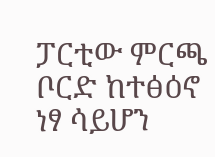ፓርቲው ምርጫ ቦርድ ከተፅዕኖ ነፃ ሳይሆን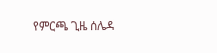የምርጫ ጊዜ ሰሌዳ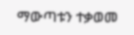ማውጣቱን ተቃወመ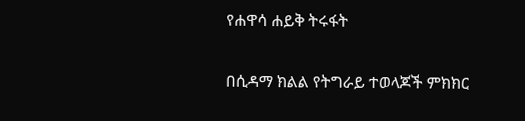የሐዋሳ ሐይቅ ትሩፋት

በሲዳማ ክልል የትግራይ ተወላጆች ምክክር